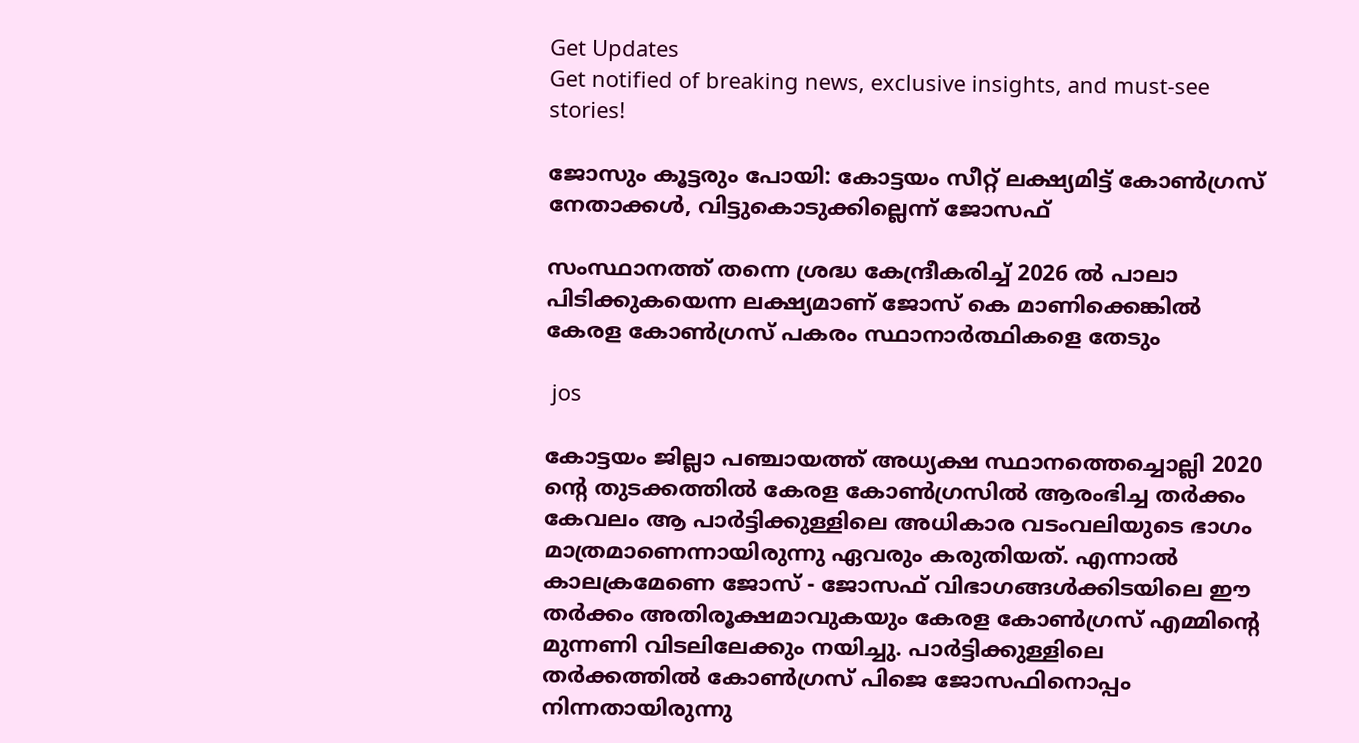Get Updates
Get notified of breaking news, exclusive insights, and must-see stories!

ജോസും കൂട്ടരും പോയി: കോട്ടയം സീറ്റ് ലക്ഷ്യമിട്ട് കോണ്‍ഗ്രസ് നേതാക്കള്‍, വിട്ടുകൊടുക്കില്ലെന്ന് ജോസഫ്

സംസ്ഥാനത്ത് തന്നെ ശ്രദ്ധ കേന്ദ്രീകരിച്ച് 2026 ല്‍ പാലാ പിടിക്കുകയെന്ന ലക്ഷ്യമാണ് ജോസ് കെ മാണിക്കെങ്കില്‍ കേരള കോണ്‍ഗ്രസ് പകരം സ്ഥാനാർത്ഥികളെ തേടും

 jos

കോട്ടയം ജില്ലാ പഞ്ചായത്ത് അധ്യക്ഷ സ്ഥാനത്തെച്ചൊല്ലി 2020 ന്റെ തുടക്കത്തില്‍ കേരള കോണ്‍ഗ്രസില്‍ ആരംഭിച്ച തർക്കം കേവലം ആ പാർട്ടിക്കുള്ളിലെ അധികാര വടംവലിയുടെ ഭാഗം മാത്രമാണെന്നായിരുന്നു ഏവരും കരുതിയത്. എന്നാല്‍ കാലക്രമേണെ ജോസ് - ജോസഫ് വിഭാഗങ്ങള്‍ക്കിടയിലെ ഈ തർക്കം അതിരൂക്ഷമാവുകയും കേരള കോണ്‍ഗ്രസ് എമ്മിന്റെ മുന്നണി വിടലിലേക്കും നയിച്ചു. പാർട്ടിക്കുള്ളിലെ തർക്കത്തില്‍ കോണ്‍ഗ്രസ് പിജെ ജോസഫിനൊപ്പം നിന്നതായിരുന്നു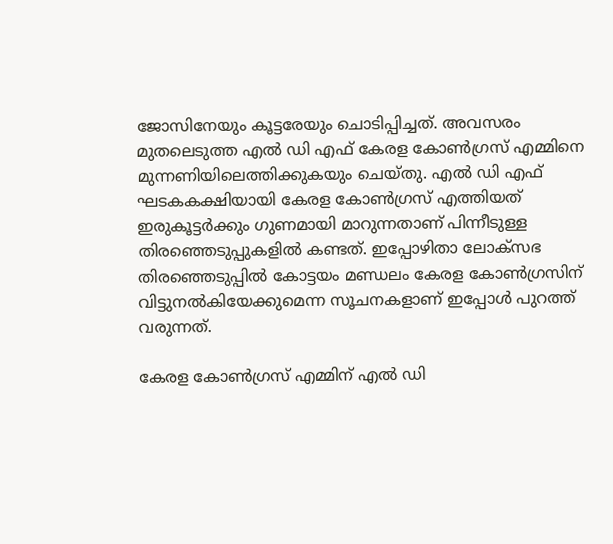ജോസിനേയും കൂട്ടരേയും ചൊടിപ്പിച്ചത്. അവസരം മുതലെടുത്ത എല്‍ ഡി എഫ് കേരള കോണ്‍ഗ്രസ് എമ്മിനെ മുന്നണിയിലെത്തിക്കുകയും ചെയ്തു. എല്‍ ഡി എഫ് ഘടകകക്ഷിയായി കേരള കോണ്‍ഗ്രസ് എത്തിയത് ഇരുകൂട്ടർക്കും ഗുണമായി മാറുന്നതാണ് പിന്നീടുള്ള തിരഞ്ഞെടുപ്പുകളില്‍ കണ്ടത്. ഇപ്പോഴിതാ ലോക്സഭ തിരഞ്ഞെടുപ്പില്‍ കോട്ടയം മണ്ഡലം കേരള കോണ്‍ഗ്രസിന് വിട്ടുനല്‍കിയേക്കുമെന്ന സൂചനകളാണ് ഇപ്പോള്‍ പുറത്ത് വരുന്നത്.

കേരള കോണ്‍ഗ്രസ് എമ്മിന് എല്‍ ഡി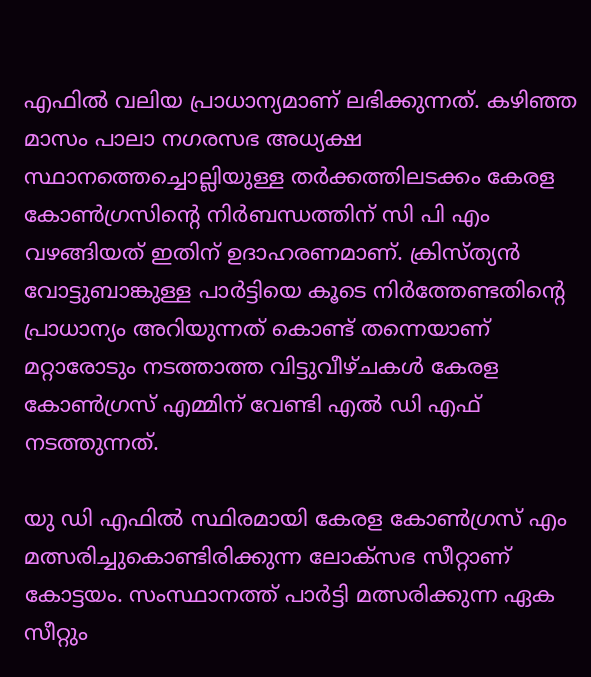എഫില്‍ വലിയ പ്രാധാന്യമാണ് ലഭിക്കുന്നത്. കഴിഞ്ഞ മാസം പാലാ നഗരസഭ അധ്യക്ഷ സ്ഥാനത്തെച്ചൊല്ലിയുള്ള തർക്കത്തിലടക്കം കേരള കോണ്‍ഗ്രസിന്റെ നിർബന്ധത്തിന് സി പി എം വഴങ്ങിയത് ഇതിന് ഉദാഹരണമാണ്. ക്രിസ്ത്യന്‍ വോട്ടുബാങ്കുള്ള പാർട്ടിയെ കൂടെ നിർത്തേണ്ടതിന്റെ പ്രാധാന്യം അറിയുന്നത് കൊണ്ട് തന്നെയാണ് മറ്റാരോടും നടത്താത്ത വിട്ടുവീഴ്ചകള്‍ കേരള കോണ്‍ഗ്രസ് എമ്മിന് വേണ്ടി എല്‍ ഡി എഫ് നടത്തുന്നത്.

യു ഡി എഫില്‍ സ്ഥിരമായി കേരള കോണ്‍ഗ്രസ് എം മത്സരിച്ചുകൊണ്ടിരിക്കുന്ന ലോക്സഭ സീറ്റാണ് കോട്ടയം. സംസ്ഥാനത്ത് പാർട്ടി മത്സരിക്കുന്ന ഏക സീറ്റും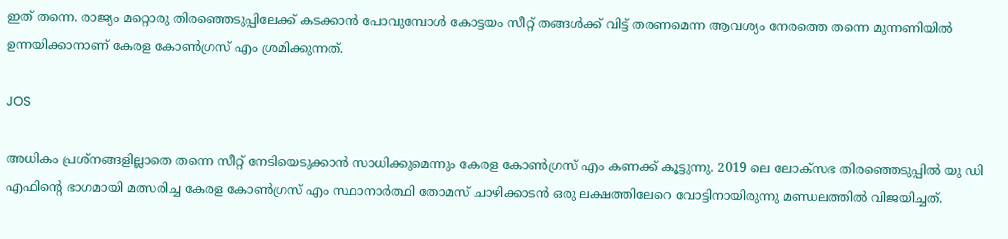ഇത് തന്നെ. രാജ്യം മറ്റൊരു തിരഞ്ഞെടുപ്പിലേക്ക് കടക്കാന്‍ പോവുമ്പോള്‍ കോട്ടയം സീറ്റ് തങ്ങള്‍ക്ക് വിട്ട് തരണമെന്ന ആവശ്യം നേരത്തെ തന്നെ മുന്നണിയില്‍ ഉന്നയിക്കാനാണ് കേരള കോണ്‍ഗ്രസ് എം ശ്രമിക്കുന്നത്.

JOS

അധികം പ്രശ്നങ്ങളില്ലാതെ തന്നെ സീറ്റ് നേടിയെടുക്കാന്‍ സാധിക്കുമെന്നും കേരള കോണ്‍ഗ്രസ് എം കണക്ക് കൂട്ടുന്നു. 2019 ലെ ലോക്സഭ തിരഞ്ഞെടുപ്പില്‍ യു ഡി എഫിന്റെ ഭാഗമായി മത്സരിച്ച കേരള കോണ്‍ഗ്രസ് എം സ്ഥാനാർത്ഥി തോമസ് ചാഴിക്കാടന്‍ ഒരു ലക്ഷത്തിലേറെ വോട്ടിനായിരുന്നു മണ്ഡലത്തില്‍ വിജയിച്ചത്.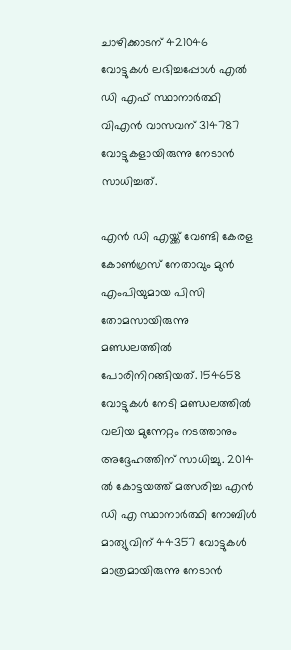ചാഴിക്കാടന് 421046 വോട്ടുകള്‍ ലഭിച്ചപ്പോള്‍ എല്‍ ഡി എഫ് സ്ഥാനാർത്ഥി വിഎന്‍ വാസവന് 314787 വോട്ടുകളായിരുന്നു നേടാന്‍ സാധിച്ചത്.

എന്‍ ഡി എയ്ക്ക് വേണ്ടി കേരള കോണ്‍ഗ്രസ് നേതാവും മുന്‍ എംപിയുമായ പിസി തോമസായിരുന്നു മണ്ഡലത്തില്‍ പോരിനിറങ്ങിയത്. 154658 വോട്ടുകള്‍ നേടി മണ്ഡലത്തില്‍ വലിയ മുന്നേറ്റം നടത്താനും അദ്ദേഹത്തിന് സാധിച്ചു. 2014 ല്‍ കോട്ടയത്ത് മത്സരിച്ച എന്‍ ഡി എ സ്ഥാനാർത്ഥി നോബിള്‍ മാത്യുവിന് 44357 വോട്ടുകള്‍ മാത്രമായിരുന്നു നേടാന്‍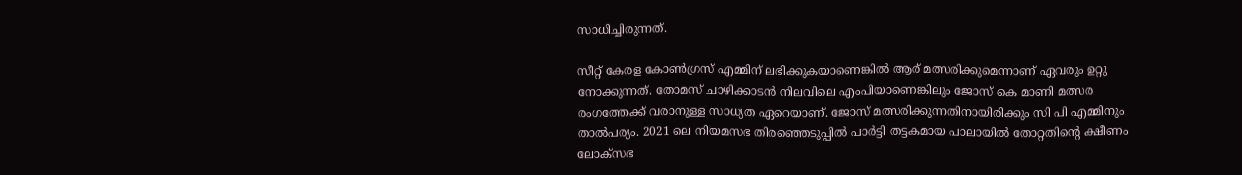സാധിച്ചിരുന്നത്.

സീറ്റ് കേരള കോണ്‍ഗ്രസ് എമ്മിന് ലഭിക്കുകയാണെങ്കില്‍ ആര് മത്സരിക്കുമെന്നാണ് ഏവരും ഉറ്റു നോക്കുന്നത്. തോമസ് ചാഴിക്കാടന്‍ നിലവിലെ എംപിയാണെങ്കിലും ജോസ് കെ മാണി മത്സര രംഗത്തേക്ക് വരാനുള്ള സാധ്യത ഏറെയാണ്. ജോസ് മത്സരിക്കുന്നതിനായിരിക്കും സി പി എമ്മിനും താല്‍പര്യം. 2021 ലെ നിയമസഭ തിരഞ്ഞെടുപ്പില്‍ പാർട്ടി തട്ടകമായ പാലായില്‍ തോറ്റതിന്റെ ക്ഷീണം ലോക്സഭ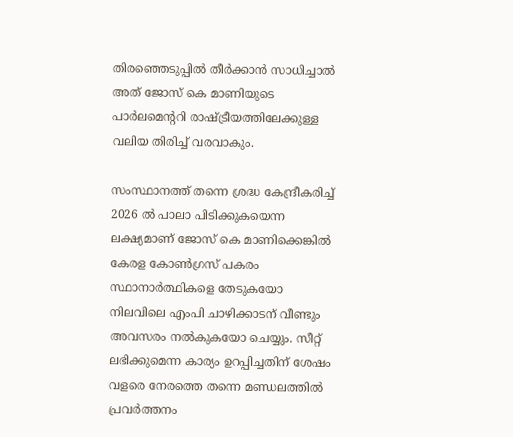തിരഞ്ഞെടുപ്പില്‍ തീർക്കാന്‍ സാധിച്ചാല്‍ അത് ജോസ് കെ മാണിയുടെ പാർലമെന്ററി രാഷ്ട്രീയത്തിലേക്കുള്ള വലിയ തിരിച്ച് വരവാകും.

സംസ്ഥാനത്ത് തന്നെ ശ്രദ്ധ കേന്ദ്രീകരിച്ച് 2026 ല്‍ പാലാ പിടിക്കുകയെന്ന ലക്ഷ്യമാണ് ജോസ് കെ മാണിക്കെങ്കില്‍ കേരള കോണ്‍ഗ്രസ് പകരം സ്ഥാനാർത്ഥികളെ തേടുകയോ നിലവിലെ എംപി ചാഴിക്കാടന് വീണ്ടും അവസരം നല്‍കുകയോ ചെയ്യും. സീറ്റ് ലഭിക്കുമെന്ന കാര്യം ഉറപ്പിച്ചതിന് ശേഷം വളരെ നേരത്തെ തന്നെ മണ്ഡലത്തില്‍ പ്രവർത്തനം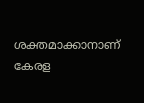ശക്തമാക്കാനാണ് കേരള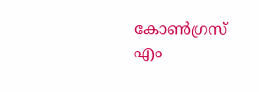കോണ്‍ഗ്രസ് എം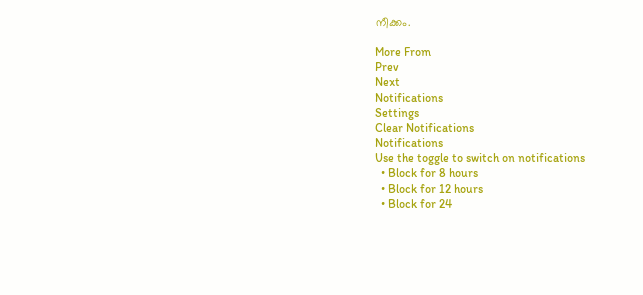നീക്കം.

More From
Prev
Next
Notifications
Settings
Clear Notifications
Notifications
Use the toggle to switch on notifications
  • Block for 8 hours
  • Block for 12 hours
  • Block for 24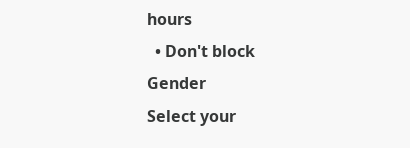hours
  • Don't block
Gender
Select your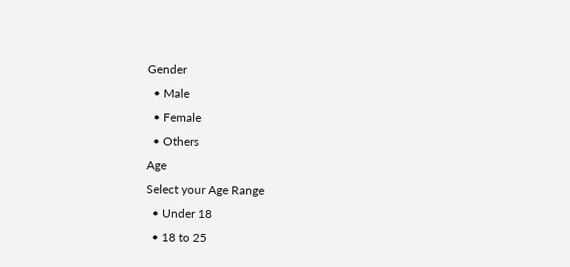Gender
  • Male
  • Female
  • Others
Age
Select your Age Range
  • Under 18
  • 18 to 25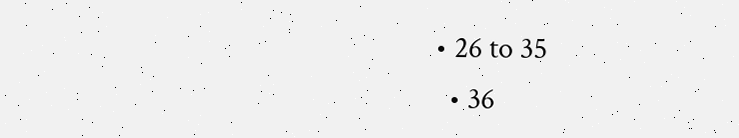• 26 to 35
  • 36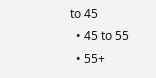to 45
  • 45 to 55
  • 55+